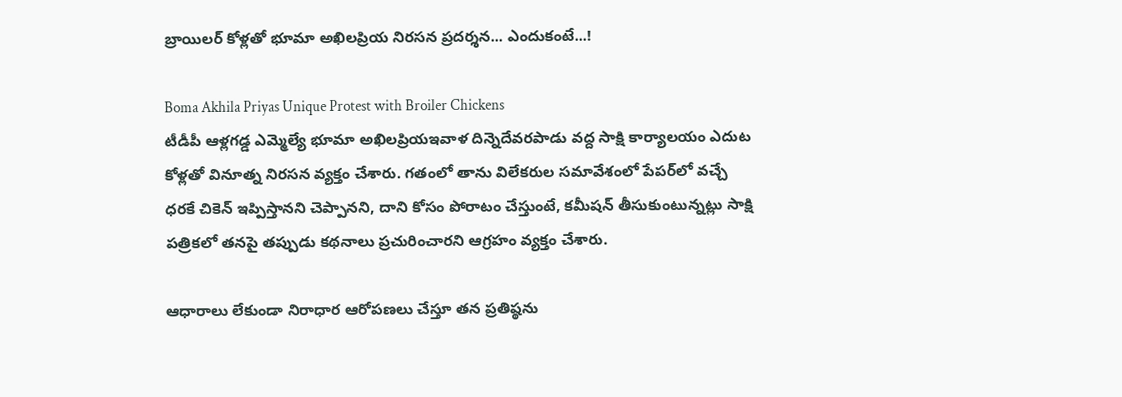బ్రాయిలర్ కోళ్లతో భూమా అఖిలప్రియ నిరసన ప్రదర్శన... ఎందుకంటే...!

Boma Akhila Priyas Unique Protest with Broiler Chickens
టీడీపీ ఆళ్లగడ్డ ఎమ్మెల్యే భూమా అఖిలప్రియఇవాళ దిన్నెదేవరపాడు వద్ద సాక్షి కార్యాలయం ఎదుట కోళ్లతో వినూత్న నిరసన వ్యక్తం చేశారు. గతంలో తాను విలేకరుల సమావేశంలో పేపర్‌లో వచ్చే ధరకే చికెన్ ఇప్పిస్తానని చెప్పానని, దాని కోసం పోరాటం చేస్తుంటే, కమీషన్ తీసుకుంటున్నట్లు సాక్షి పత్రికలో తనపై తప్పుడు కథనాలు ప్రచురించారని ఆగ్రహం వ్యక్తం చేశారు.

ఆధారాలు లేకుండా నిరాధార ఆరోపణలు చేస్తూ తన ప్రతిష్ఠను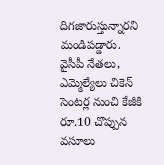దిగజారుస్తున్నారని మండిపడ్డారు. వైసీపీ నేతలు, ఎమ్మెల్యేలు చికెన్ సెంటర్ల నుంచి కేజీకి రూ.10 చొప్పున వసూలు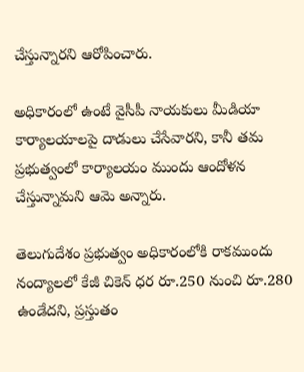చేస్తున్నారని ఆరోపించారు.

అధికారంలో ఉంటే వైసీపీ నాయకులు మీడియా కార్యాలయాలపై దాడులు చేసేవారని, కానీ తమ ప్రభుత్వంలో కార్యాలయం ముందు ఆందోళన చేస్తున్నామని ఆమె అన్నారు.

తెలుగుదేశం ప్రభుత్వం అధికారంలోకి రాకముందు నంద్యాలలో కేజీ చికెన్ ధర రూ.250 నుంచి రూ.280 ఉండేదని, ప్రస్తుతం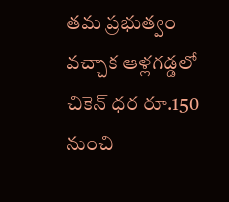తమ ప్రభుత్వం వచ్చాక ఆళ్లగడ్డలో చికెన్ ధర రూ.150 నుంచి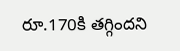రూ.170కి తగ్గిందని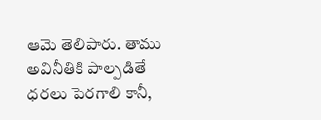ఆమె తెలిపారు. తాము అవినీతికి పాల్పడితే ధరలు పెరగాలి కానీ,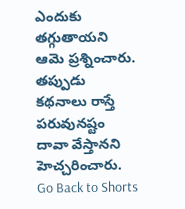ఎందుకు తగ్గుతాయని ఆమె ప్రశ్నించారు. తప్పుడు కథనాలు రాస్తే పరువునష్టం దావా వేస్తానని హెచ్చరించారు.
Go Back to Shorts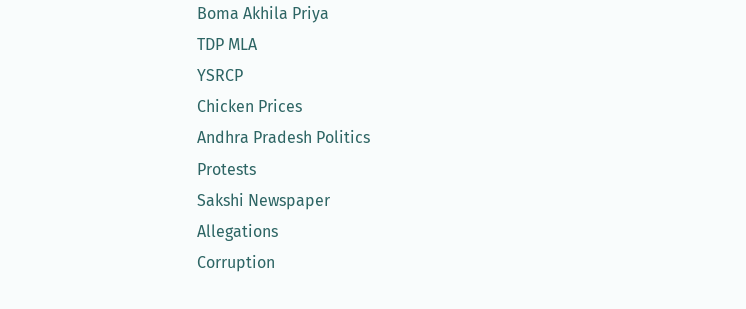Boma Akhila Priya
TDP MLA
YSRCP
Chicken Prices
Andhra Pradesh Politics
Protests
Sakshi Newspaper
Allegations
Corruption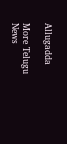Allugadda

More Telugu News